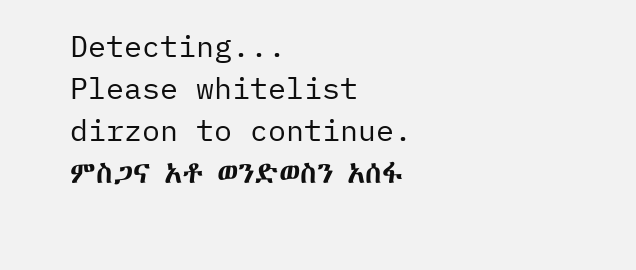Detecting...
Please whitelist dirzon to continue.
ምስጋና አቶ ወንድወስን አሰፋ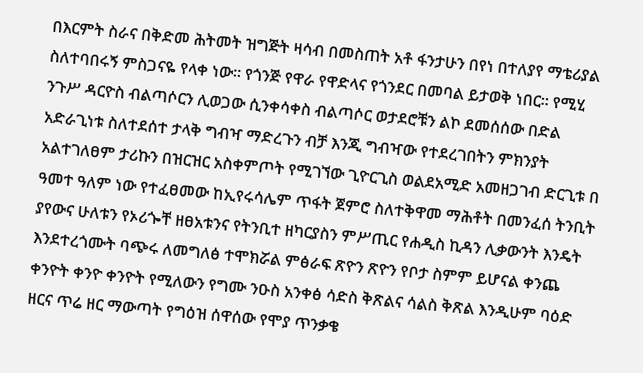በእርምት ስራና በቅድመ ሕትመት ዝግጅት ዛሳብ በመስጠት አቶ ፋንታሁን በየነ በተለያየ ማቴሪያል ስለተባበሩኝ ምስጋናዬ የላቀ ነው። የጎንጅ የዋራ የዋድላና የጎንደር በመባል ይታወቅ ነበር። የሚሂ ንጉሥ ዳርዮስ ብልጣሶርን ሊወጋው ሲንቀሳቀስ ብልጣሶር ወታደሮቹን ልኮ ደመሰሰው በድል አድራጊነቱ ስለተደሰተ ታላቅ ግብዣ ማድረጉን ብቻ እንጂ ግብዣው የተደረገበትን ምክንያት አልተገለፀም ታሪኩን በዝርዝር አስቀምጦት የሚገኘው ጊዮርጊስ ወልደአሚድ አመዘጋገብ ድርጊቱ በ ዓመተ ዓለም ነው የተፈፀመው ከኢየሩሳሌም ጥፋት ጀምሮ ስለተቅዋመ ማሕቶት በመንፈሰ ትንቢት ያየውና ሁለቱን የኦሪጐቸ ዘፀአቱንና የትንቢተ ዘካርያስን ምሥጢር የሐዲስ ኪዳን ሊቃውንት እንዴት እንደተረጎሙት ባጭሩ ለመግለፅ ተሞክሯል ምፅራፍ ጽዮን ጽዮን የቦታ ስምም ይሆናል ቀንጨ ቀንዮት ቀንዮ ቀንዮት የሚለውን የግሙ ንዑስ አንቀፅ ሳድስ ቅጽልና ሳልስ ቅጽል እንዲሁም ባዕድ ዘርና ጥሬ ዘር ማውጣት የግዕዝ ሰዋሰው የሞያ ጥንቃቄ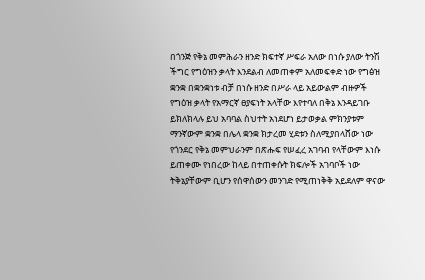በጎንጅ የቅኔ መምሕራን ዘንድ ክፍተኛ ሥፍራ አለው በነሱ ያለው ትንሽ ችግር የግዕዝን ቃላት እንደልብ ለመጠቀም አለመፍቀድ ነው የግፅዝ ቋንቋ በቋንቋነቱ ብቻ በነሱ ዘንድ በሥራ ላይ አይውልም ብዙዎች የግዕዝ ቃላት የአማርኛ ፀያፍነት አላቸው እየተባለ በቅኔ እንዳይገቡ ይክለክላሉ ይህ አባባል ስህተት አነደሆነ ይታወቃል ምክንያቱም ማንኛውም ቋንቋ በሌላ ቋንቋ ክታረመ ሂደቱን ስለሚያበላሸው ነው የጎንደር የቅኔ መምህራንም በጽሑፍ የሠፈረ አገባብ የላቸውም እነሱ ይጠቀሙ የነበረው ከላይ በተጠቀሱት ክፍሎች አገባቦች ነው ትቅኔያቸውም ቢሆን የሰዋሰውን መንገድ የሚጠነቅቅ አይደለም ዋናው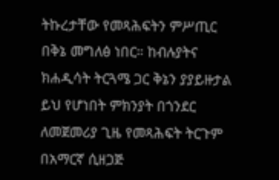ትኩረታቸው የመጻሕፍትን ምሥጢር በቅኔ መግለፅ ነበር። ከብሉያትና ክሐዲሳት ትርጓሜ ጋር ቅኔን ያያይዙታል ይህ የሆነበት ምክንያት በጎንደር ለመጀመሪያ ጊዜ የመጻሕፍት ትርጉም በአማርኛ ሲዘጋጅ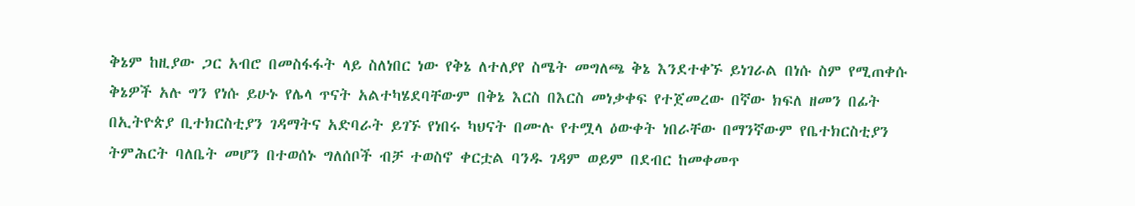ቅኔም ከዚያው ጋር አብሮ በመስፋፋት ላይ ስለነበር ነው የቅኔ ለተለያየ ስሜት መግለጫ ቅኔ እንደተቀኙ ይነገራል በነሱ ስም የሚጠቀሱ ቅኔዎች አሉ ግን የነሱ ይሁኑ የሌላ ጥናት አልተካሄደባቸውም በቅኔ እርስ በእርስ መነቃቀፍ የተጀመረው በኛው ክፍለ ዘመን በፊት በኢትዮጵያ ቢተክርስቲያን ገዳማትና አድባራት ይገኙ የነበሩ ካህናት በሙሉ የተሟላ ዕውቀት ነበራቸው በማንኛውም የቤተክርስቲያን ትምሕርት ባለቤት መሆን በተወሰኑ ግለሰቦች ብቻ ተወስኖ ቀርቷል ባንዱ ገዳም ወይም በደብር ከመቀመጥ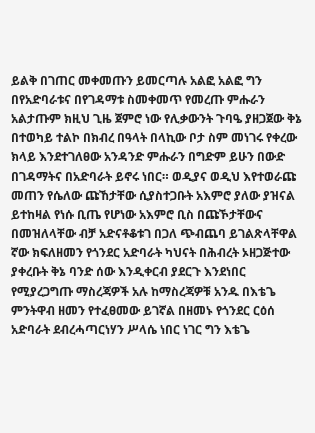ይልቅ በገጠር መቀመጡን ይመርጣሉ አልፎ አልፎ ግን በየአድባራቱና በየገዳማቱ ስመቀመጥ የመረጡ ምሑራን አልታጡም ክዚህ ጊዜ ጀምሮ ነው የሊቃውንት ጉባዔ ያዘጋጀው ቅኔ በተወካይ ተልኮ በክብረ በዓላት በላኪው ቦታ ስም መነገሩ የቀረው ክላይ እንደተገለፀው አንዳንድ ምሑራን በግድም ይሁን በውድ በገዳማትና በአድባራት ይኖሩ ነበር። ወዲያና ወዲህ እየተወራጩ መጠን የሴለው ጩኸታቸው ሲያስተጋቡት አእምሮ ያለው ያዝናል ይተከዛል የነሱ ቢጤ የሆነው አእምሮ ቢስ በጩኾታቸውና በመዝለላቸው ብቻ አድናቶቆቱገ በጋለ ጭብጨባ ይገልጽላቸዋል ኛው ክፍለዘመን የጎንደር አድባራት ካህናት በሕብረት ኦዘጋጅተው ያቀረቡት ቅኔ ባንድ ሰው እንዲቀርብ ያደርጉ እንደነበር የሚያረጋግጡ ማስረጃዎች አሉ ከማስረጃዎቹ አንዱ በእቴጌ ምንትዋብ ዘመን የተፈፀመው ይገኛል በዘመኑ የጎንደር ርዕሰ አድባራት ደብረሓጣርነሃን ሥላሴ ነበር ነገር ግን እቴጌ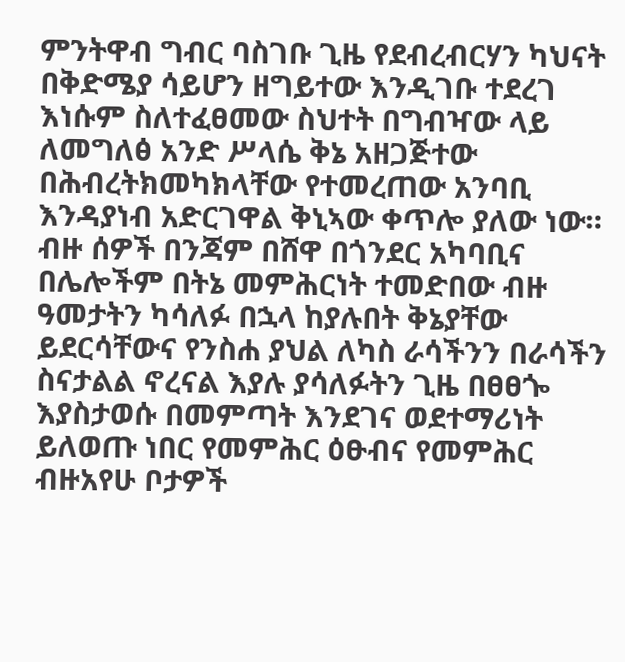ምንትዋብ ግብር ባስገቡ ጊዜ የደብረብርሃን ካህናት በቅድሜያ ሳይሆን ዘግይተው እንዲገቡ ተደረገ እነሱም ስለተፈፀመው ስህተት በግብዣው ላይ ለመግለፅ አንድ ሥላሴ ቅኔ አዘጋጅተው በሕብረትክመካክላቸው የተመረጠው አንባቢ እንዳያነብ አድርገዋል ቅኒኣው ቀጥሎ ያለው ነው። ብዙ ሰዎች በንጃም በሸዋ በጎንደር አካባቢና በሌሎችም በትኔ መምሕርነት ተመድበው ብዙ ዓመታትን ካሳለፉ በኋላ ከያሉበት ቅኔያቸው ይደርሳቸውና የንስሐ ያህል ለካስ ራሳችንን በራሳችን ስናታልል ኖረናል እያሉ ያሳለፉትን ጊዜ በፀፀጐ እያስታወሱ በመምጣት እንደገና ወደተማሪነት ይለወጡ ነበር የመምሕር ዕፁብና የመምሕር ብዙአየሁ ቦታዎች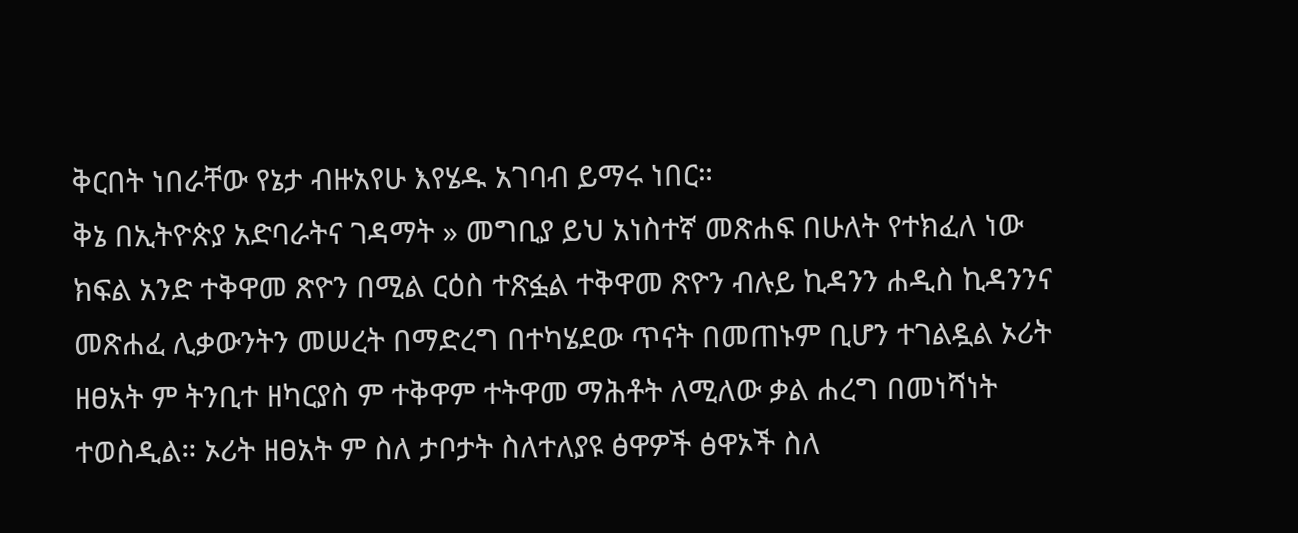ቅርበት ነበራቸው የኔታ ብዙአየሁ እየሄዱ አገባብ ይማሩ ነበር።
ቅኔ በኢትዮጵያ አድባራትና ገዳማት » መግቢያ ይህ አነስተኛ መጽሐፍ በሁለት የተክፈለ ነው ክፍል አንድ ተቅዋመ ጽዮን በሚል ርዕስ ተጽፏል ተቅዋመ ጽዮን ብሉይ ኪዳንን ሐዲስ ኪዳንንና መጽሐፈ ሊቃውንትን መሠረት በማድረግ በተካሄደው ጥናት በመጠኑም ቢሆን ተገልዷል ኦሪት ዘፀአት ም ትንቢተ ዘካርያስ ም ተቅዋም ተትዋመ ማሕቶት ለሚለው ቃል ሐረግ በመነሻነት ተወስዲል። ኦሪት ዘፀአት ም ስለ ታቦታት ስለተለያዩ ፅዋዎች ፅዋኦች ስለ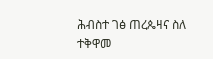ሕብስተ ገፅ ጠረጴዛና ስለ ተቅዋመ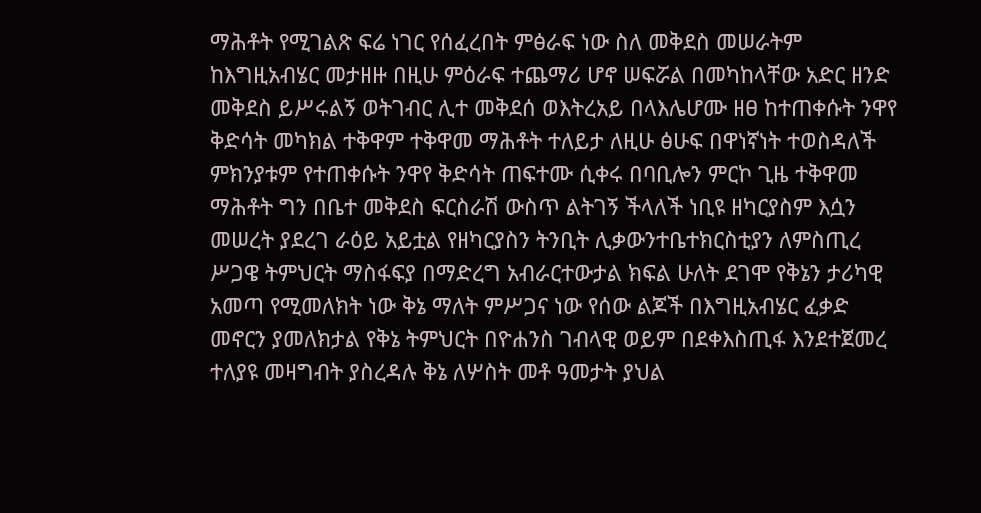ማሕቶት የሚገልጽ ፍሬ ነገር የሰፈረበት ምፅራፍ ነው ስለ መቅደስ መሠራትም ከእግዚአብሄር መታዘዙ በዚሁ ምዕራፍ ተጨማሪ ሆኖ ሠፍሯል በመካከላቸው አድር ዘንድ መቅደስ ይሥሩልኝ ወትገብር ሊተ መቅደሰ ወእትረአይ በላእሌሆሙ ዘፀ ከተጠቀሱት ንዋየ ቅድሳት መካክል ተቅዋም ተቅዋመ ማሕቶት ተለይታ ለዚሁ ፅሁፍ በዋነኛነት ተወስዳለች ምክንያቱም የተጠቀሱት ንዋየ ቅድሳት ጠፍተሙ ሲቀሩ በባቢሎን ምርኮ ጊዜ ተቅዋመ ማሕቶት ግን በቤተ መቅደስ ፍርስራሽ ውስጥ ልትገኝ ችላለች ነቢዩ ዘካርያስም እሷን መሠረት ያደረገ ራዕይ አይቷል የዘካርያስን ትንቢት ሊቃውንተቤተክርስቲያን ለምስጢረ ሥጋዌ ትምህርት ማስፋፍያ በማድረግ አብራርተውታል ክፍል ሁለት ደገሞ የቅኔን ታሪካዊ አመጣ የሚመለክት ነው ቅኔ ማለት ምሥጋና ነው የሰው ልጆች በእግዚአብሄር ፈቃድ መኖርን ያመለክታል የቅኔ ትምህርት በዮሐንስ ገብላዊ ወይም በደቀእስጢፋ እንደተጀመረ ተለያዩ መዛግብት ያስረዳሉ ቅኔ ለሦስት መቶ ዓመታት ያህል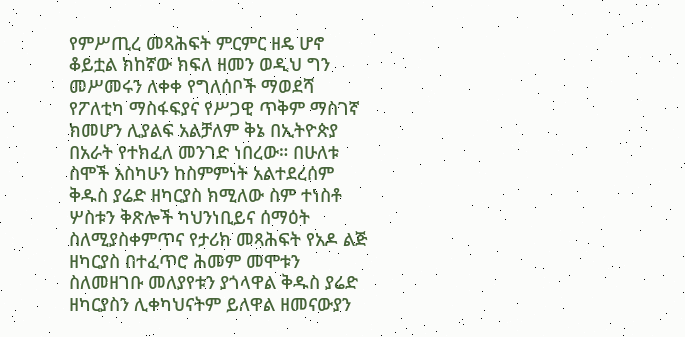የምሥጢረ መጻሕፍት ምርምር ዘዴ ሆኖ ቆይቷል ክከኛው ክፍለ ዘመን ወዲህ ግን መሥመሩን ለቀቀ የግለሰቦች ማወደሻ የፖለቲካ ማስፋፍያና የሥጋዊ ጥቅም ማስገኛ ክመሆን ሊያልፍ አልቻለም ቅኔ በኢትዮጵያ በአራት የተክፈለ መንገድ ነበረው። በሁለቱ ስሞች እስካሁን ከስምምነት አልተደረሰም ቅዱስ ያሬድ ዘካርያስ ክሚለው ስም ተነስቶ ሦስቱን ቅጽሎች ካህንነቢይና ሰማዕት ስለሚያስቀምጥና የታሪክ መጻሕፍት የአዶ ልጅ ዘካርያስ በተፈጥሮ ሕመም መሞቱን ስለመዘገቡ መለያየቱን ያጎላዋል ቅዱስ ያሬድ ዘካርያስን ሊቀካህናትም ይለዋል ዘመናውያን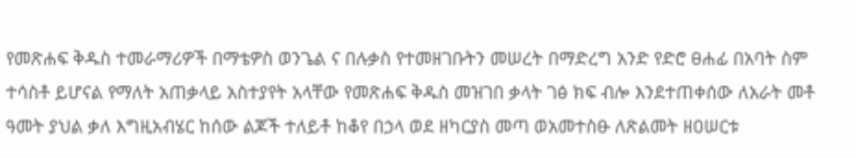የመጽሐፍ ቅዱስ ተመራማሪዎች በማቴዎስ ወንጌል ና በሉቃስ የተመዘገቡትን መሠረት በማድረግ አንድ የድሮ ፀሐፊ በአባት ስም ተሳስቶ ይሆናል የማለት አጠቃላይ አስተያየት አላቸው የመጽሐፍ ቅዱስ መዝገበ ቃላት ገፅ ክፍ ብሎ እንደተጠቀሰው ለአራት መቶ ዓመት ያህል ቃለ እግዚአብሄር ከሰው ልጆች ተለይቶ ከቆየ በኃላ ወደ ዘካርያስ መጣ ወአመተስፁ ለጽልመት ዘዐሠርቱ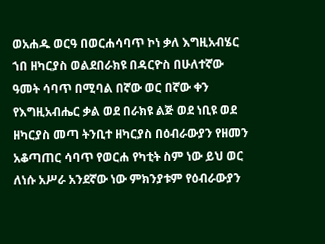ወአሐዱ ወርዓ በወርሐሳባጥ ኮነ ቃለ እግዚአብሄር ኀበ ዘካርያስ ወልደበራክዩ በዳርዮስ በሁለተኛው ዓመት ሳባጥ በሚባል በኛው ወር በኛው ቀን የእግዚአብሔር ቃል ወደ በራክዩ ልጅ ወደ ነቢዩ ወደ ዘካርያስ መጣ ትንቢተ ዘካርያስ በዕብራውያን የዘመን አቆጣጠር ሳባጥ የወርሐ የካቲት ስም ነው ይህ ወር ለነሱ አሥራ አንደኛው ነው ምክንያቱም የዕብራውያን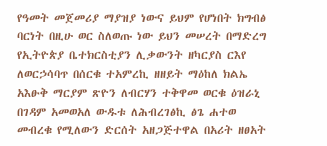የዓመት መጀመሪያ ማያዝያ ነውና ይህም የሆነበት ክግብፅ ባርነት በዚሁ ወር ስለወጡ ነው ይህን መሠረት በማድረግ የኢትዮጵያ ቤተክርስቲያን ሊቃውንት ዘካርያስ ርእየ ለወርኃሳባጥ በሰርቁ ተአምረኪ ዘዘይት ማዕከለ ክልኤ አእፁቅ ማርያም ጽዮን ለብርሃን ተቅዋመ ወርቁ ዕዝራኒ በገዳም አመወአለ ውዱቱ ለሕብረገፅኪ ፅጌ ሐተወ መብረቁ የሚለውን ድርሰት አዘጋጅተዋል በአሪት ዘፀአት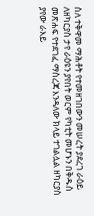ስለ ተቅዋመ ማሕቶት የተመዘገበውን መሠረት ያደረገ ራዕይ ለዘካርያስ ታየ ራዕዩን ያየበት ወርም የካቲት መሆኑን በቅዱስ መጽሐፍ የተደገፈ ማስረጃ እንዳለው ክላይ ተገልሏል ዘካርያስ ያየው ራእይ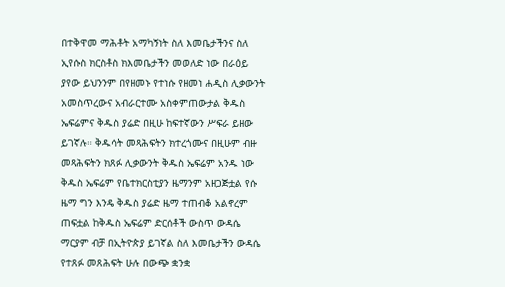በተቅዋመ ማሕቶት አማካኝነት ስለ እመቤታችንና ስለ ኢየሱስ ክርስቶስ ክእመቤታችን መወለድ ነው በራዕይ ያየው ይህንንም በየዘመኑ የተነሱ የዘመነ ሐዲስ ሊቃውንት አመስጥረውና አብራርተሙ አስቀምጠውታል ቅዱስ ኤፍሬምና ቅዱስ ያሬድ በዚሁ ከፍተኛውን ሥፍራ ይዘው ይገኛሉ። ቅዱሳት መጻሕፍትን ክተረጎሙና በዚሁም ብዙ መጻሕፍትን ክጸፉ ሊቃውንት ቅዱስ ኤፍሬም አንዱ ነው ቅዱስ ኤፍሬም የቤተክርስቲያን ዜማንም አዘጋጅቷል የሱ ዜማ ግን እንዴ ቅዱስ ያሬድ ዜማ ተጠብቆ አልኖረም ጠፍቷል ከቅዱስ ኤፍሬም ድርሰቶች ውስጥ ውዳሴ ማርያም ብቻ በኢትዮጵያ ይገኛል ስለ እመቤታችን ውዳሴ የተጸፉ መጸሕፍት ሁሉ በውጭ ቋንቋ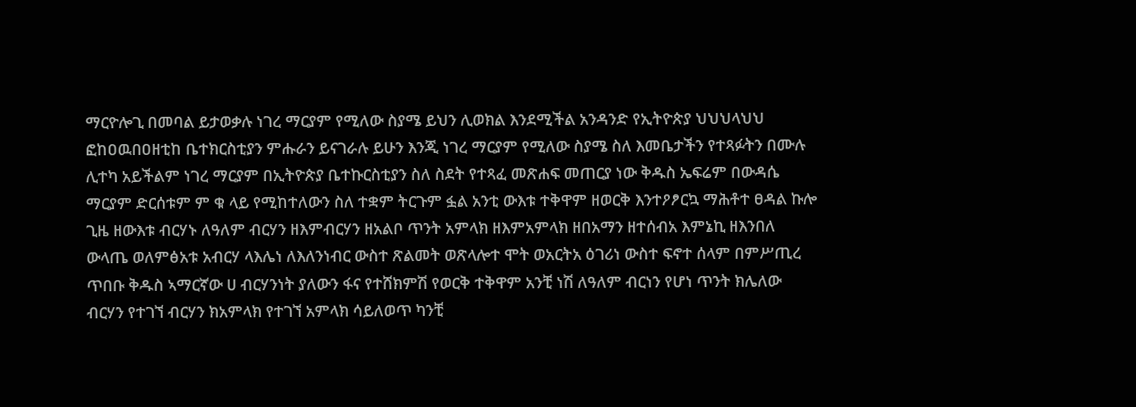ማርዮሎጊ በመባል ይታወቃሉ ነገረ ማርያም የሚለው ስያሜ ይህን ሊወክል እንደሚችል አንዳንድ የኢትዮጵያ ህህህላህህ ፎከዐዉበዐዘቲከ ቤተክርስቲያን ምሑራን ይናገራሉ ይሁን እንጂ ነገረ ማርያም የሚለው ስያሜ ስለ እመቤታችን የተጻፉትን በሙሉ ሊተካ አይችልም ነገረ ማርያም በኢትዮጵያ ቤተኩርስቲያን ስለ ስደት የተጻፈ መጽሐፍ መጠርያ ነው ቅዱስ ኤፍሬም በውዳሴ ማርያም ድርሰቱም ም ቁ ላይ የሚከተለውን ስለ ተቋም ትርጉም ፏል አንቲ ውእቱ ተቅዋም ዘወርቅ እንተዖፆርኳ ማሕቶተ ፀዳል ኩሎ ጊዜ ዘውእቱ ብርሃኑ ለዓለም ብርሃን ዘእምብርሃን ዘአልቦ ጥንት አምላክ ዘእምአምላክ ዘበአማን ዘተሰብአ እምኔኪ ዘእንበለ ውላጤ ወለምፅአቱ አብርሃ ላእሌነ ለእለንነብር ውስተ ጽልመት ወጽላሎተ ሞት ወአርትአ ዕገሪነ ውስተ ፍኖተ ሰላም በምሥጢረ ጥበቡ ቅዱስ ኣማርኛው ሀ ብርሃንነት ያለውን ፋና የተሸክምሽ የወርቅ ተቅዋም አንቺ ነሽ ለዓለም ብርነን የሆነ ጥንት ክሌለው ብርሃን የተገኘ ብርሃን ክአምላክ የተገኘ አምላክ ሳይለወጥ ካንቺ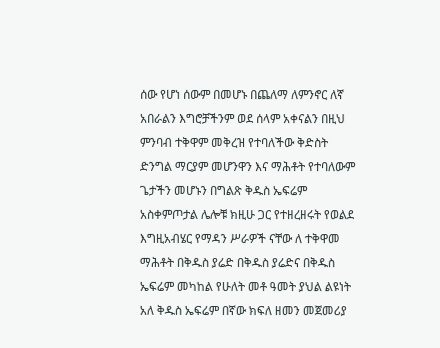ሰው የሆነ ሰውም በመሆኑ በጨለማ ለምንኖር ለኛ አበራልን እግሮቻችንም ወደ ሰላም አቀናልን በዚህ ምንባብ ተቅዋም መቅረዝ የተባለችው ቅድስት ድንግል ማርያም መሆንዋን እና ማሕቶት የተባለውም ጌታችን መሆኑን በግልጽ ቅዱስ ኤፍሬም አስቀምጦታል ሌሎቹ ክዚሁ ጋር የተዘረዘሩት የወልደ እግዚአብሄር የማዳን ሥራዎች ናቸው ለ ተቅዋመ ማሕቶት በቅዱስ ያሬድ በቅዱስ ያሬድና በቅዱስ ኤፍሬም መካከል የሁለት መቶ ዓመት ያህል ልዩነት አለ ቅዱስ ኤፍሬም በኛው ክፍለ ዘመን መጀመሪያ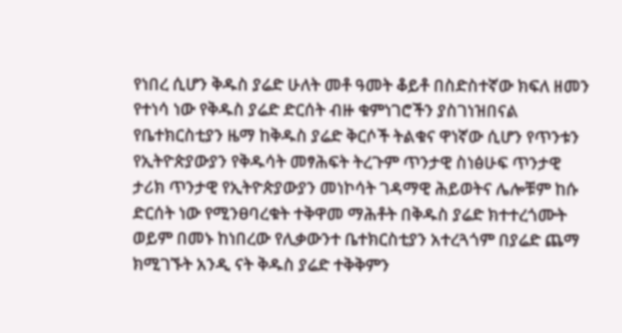የነበረ ሲሆን ቅዱስ ያሬድ ሁለት መቶ ዓመት ቆይቶ በስድስተኛው ክፍለ ዘመን የተነሳ ነው የቅዱስ ያሬድ ድርሰት ብዙ ቁምነገሮችን ያስገነዝበናል የቤተክርስቲያን ዜማ ከቅዱስ ያሬድ ቅርሶች ትልቁና ዋነኛው ሲሆን የጥንቱን የኢትዮጵያውያን የቅዱሳት መፃሕፍት ትረጉም ጥንታዊ ስነፅሁፍ ጥንታዊ ታሪክ ጥንታዊ የኢትዮጵያውያን መነኮሳት ገዳማዊ ሕይወትና ሌሎቹም ከሱ ድርሰት ነው የሚንፀባረቁት ተቅዋመ ማሕቶት በቅዱስ ያሬድ ክተተረጎሙት ወይም በመኑ ከነበረው የሊቃውንተ ቤተክርስቲያን አተረጓጎም በያሬድ ጨማ ክሚገኙት አንዲ ናት ቅዱስ ያሬድ ተቅቅምን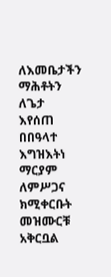ለእመቤታችን ማሕቶትን ለጌታ እየሰጠ በበዓላተ እግዝእትነ ማርያም ለምሥጋና ክሚቀርቡት መዝሙርቹ አቅርቧል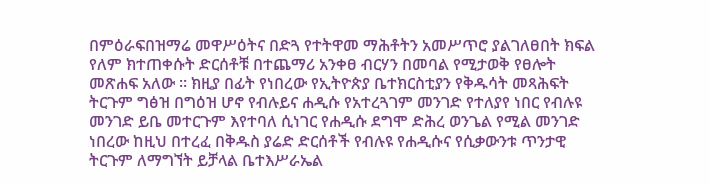በምዕራፍበዝማሬ መዋሥዕትና በድጓ የተትዋመ ማሕቶትን አመሥጥሮ ያልገለፀበት ክፍል የለም ክተጠቀሱት ድርሰቶቹ በተጨማሪ አንቀፀ ብርሃን በመባል የሚታወቅ የፀሎት መጽሐፍ አለው ። ክዚያ በፊት የነበረው የኢትዮጵያ ቤተክርስቲያን የቅዱሳት መጻሕፍት ትርጉም ግፅዝ በግዕዝ ሆኖ የብሉይና ሐዲሱ የአተረጓገም መንገድ የተለያየ ነበር የብሉዩ መንገድ ይቤ መተርጉም እየተባለ ሲነገር የሐዲሱ ደግሞ ድሕረ ወንጌል የሚል መንገድ ነበረው ከዚህ በተረፈ በቅዱስ ያሬድ ድርሰቶች የብሉዩ የሐዲሱና የሲቃውንቱ ጥንታዊ ትርጉም ለማግኘት ይቻላል ቤተእሥራኤል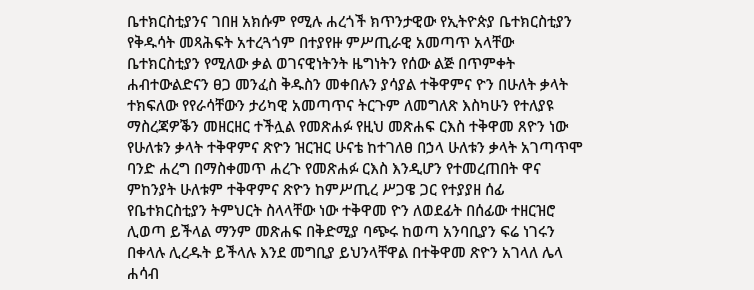ቤተክርስቲያንና ገበዘ አክሱም የሚሉ ሐረጎች ክጥንታዊው የኢትዮጵያ ቤተክርስቲያን የቅዱሳት መጻሕፍት አተረጓጎም በተያየዙ ምሥጢራዊ አመጣጥ አላቸው ቤተክርስቲያን የሚለው ቃል ወገናዊነትንት ዜግነትን የሰው ልጅ በጥምቀት ሐብተውልድናን ፀጋ መንፈስ ቅዱስን መቀበሉን ያሳያል ተቅዋምና ዮን በሁለት ቃላት ተክፍለው የየራሳቸውን ታሪካዊ አመጣጥና ትርጉም ለመግለጽ እስካሁን የተለያዩ ማስረጃዎቕን መዘርዘር ተችሏል የመጽሐፉ የዚህ መጽሐፍ ርእስ ተቅዋመ ጸዮን ነው የሁለቱን ቃላት ተቅዋምና ጽዮን ዝርዝር ሁናቴ ከተገለፀ በኃላ ሁለቱን ቃላት አገጣጥሞ ባንድ ሐረግ በማስቀመጥ ሐረጉ የመጽሐፉ ርእስ እንዲሆን የተመረጠበት ዋና ምከንያት ሁለቱም ተቅዋምና ጽዮን ከምሥጢረ ሥጋዌ ጋር የተያያዘ ሰፊ የቤተክርስቲያን ትምህርት ስላላቸው ነው ተቅዋመ ዮን ለወደፊት በሰፊው ተዘርዝሮ ሊወጣ ይችላል ማንም መጽሐፍ በቅድሚያ ባጭሩ ከወጣ አንባቢያን ፍሬ ነገሩን በቀላሉ ሊረዱት ይችላሉ እንደ መግቢያ ይህንላቸዋል በተቅዋመ ጽዮን አገላለ ሌላ ሐሳብ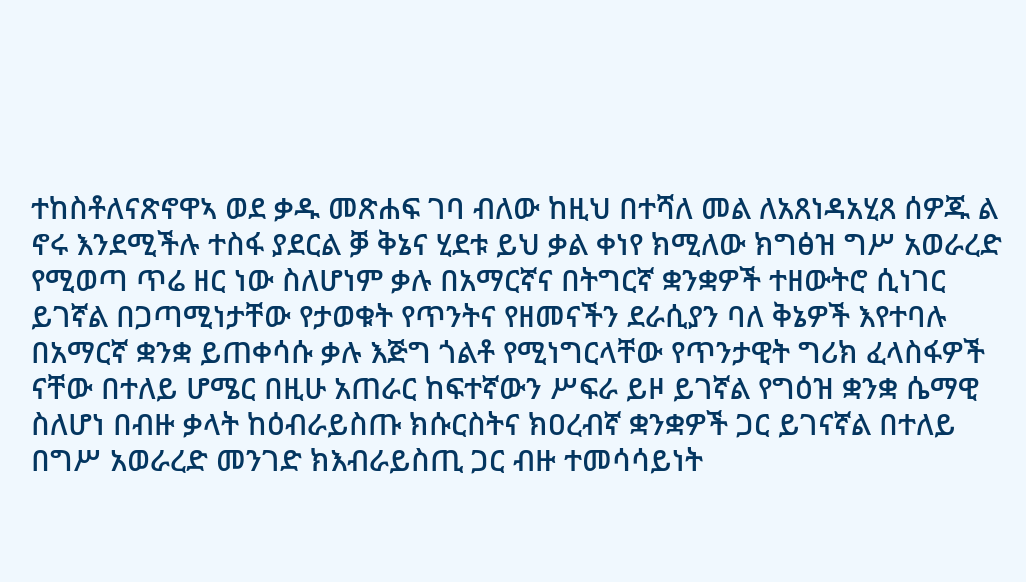ተከስቶለናጽኖዋኣ ወደ ቃዱ መጽሐፍ ገባ ብለው ከዚህ በተሻለ መል ለአጸነዳአሂጸ ሰዎጁ ል ኖሩ እንደሚችሉ ተስፋ ያደርል ቓ ቅኔና ሂደቱ ይህ ቃል ቀነየ ክሚለው ክግፅዝ ግሥ አወራረድ የሚወጣ ጥሬ ዘር ነው ስለሆነም ቃሉ በአማርኛና በትግርኛ ቋንቋዎች ተዘውትሮ ሲነገር ይገኛል በጋጣሚነታቸው የታወቁት የጥንትና የዘመናችን ደራሲያን ባለ ቅኔዎች እየተባሉ በአማርኛ ቋንቋ ይጠቀሳሱ ቃሉ እጅግ ጎልቶ የሚነግርላቸው የጥንታዊት ግሪክ ፈላስፋዎች ናቸው በተለይ ሆሜር በዚሁ አጠራር ከፍተኛውን ሥፍራ ይዞ ይገኛል የግዕዝ ቋንቋ ሴማዊ ስለሆነ በብዙ ቃላት ከዕብራይስጡ ክሱርስትና ክዐረብኛ ቋንቋዎች ጋር ይገናኛል በተለይ በግሥ አወራረድ መንገድ ክእብራይስጢ ጋር ብዙ ተመሳሳይነት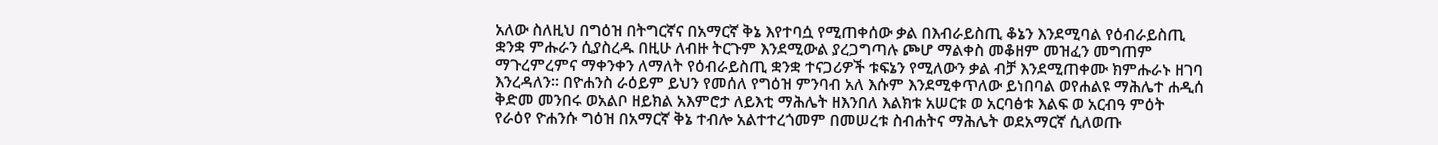አለው ስለዚህ በግዕዝ በትግርኛና በአማርኛ ቅኔ እየተባሷ የሚጠቀሰው ቃል በእብራይስጢ ቆኔን እንደሚባል የዕብራይስጢ ቋንቋ ምሑራን ሲያስረዱ በዚሁ ለብዙ ትርጉም እንደሚውል ያረጋግጣሉ ጮሆ ማልቀስ መቆዘም መዝፈን መግጠም ማጉረምረምና ማቀንቀን ለማለት የዕብራይስጢ ቋንቋ ተናጋሪዎች ቱፍኔን የሚለውን ቃል ብቻ እንደሚጠቀሙ ክምሑራኑ ዘገባ እንረዳለን። በዮሐንስ ራዕይም ይህን የመሰለ የግዕዝ ምንባብ አለ እሱም እንደሚቀጥለው ይነበባል ወየሐልዩ ማሕሌተ ሐዲሰ ቅድመ መንበሩ ወአልቦ ዘይክል አእምሮታ ለይእቲ ማሕሌት ዘእንበለ እልክቱ አሠርቱ ወ አርባፅቱ እልፍ ወ አርብዓ ምዕት የራዕየ ዮሐንሱ ግዕዝ በአማርኛ ቅኔ ተብሎ አልተተረጎመም በመሠረቱ ስብሐትና ማሕሌት ወደአማርኛ ሲለወጡ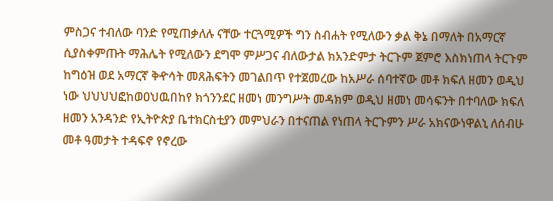ምስጋና ተብለው ባንድ የሚጠቃለሉ ናቸው ተርጓሚዎች ግን ስብሐት የሚለውን ቃል ቅኔ በማለት በአማርኛ ሲያስቀምጡት ማሕሌት የሚለውን ደግሞ ምሥጋና ብለውታል ክአንድምታ ትርጉም ጀምሮ እስክነጠላ ትርጉም ከግዕዝ ወደ አማርኛ ቅዯሳት መጸሕፍትን መገልበጥ የተጀመረው ከአሥራ ሰባተኛው መቶ ክፍለ ዘመን ወዲህ ነው ህህህህፎከወዐህዉበከየ ክጎንንደር ዘመነ መንግሥት መዳክም ወዲህ ዘመነ መሳፍንት በተባለው ክፍለ ዘመን አንዳንድ የኢትዮጵያ ቤተክርስቲያን መምህራን በተናጠል የነጠላ ትርጉምን ሥራ አክናውነዋልኒ ለሰብሁ መቶ ዓመታት ተዳፍኖ የኖረው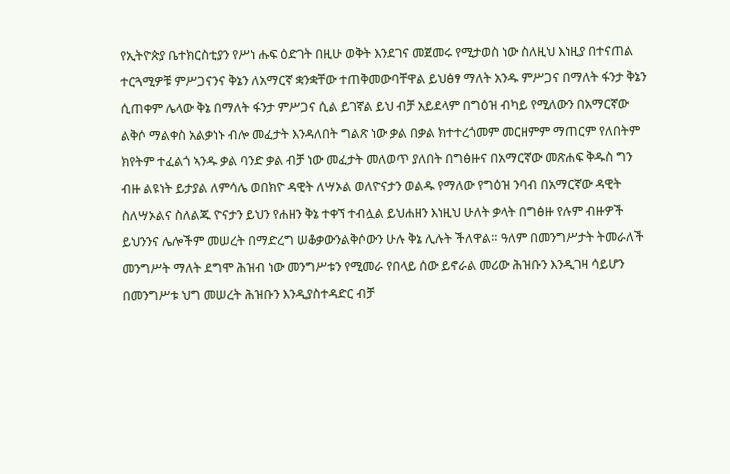የኢትዮጵያ ቤተክርስቲያን የሥነ ሑፍ ዕድገት በዚሁ ወቅት እንደገና መጀመሩ የሚታወስ ነው ስለዚህ እነዚያ በተናጠል ተርጓሚዎቹ ምሥጋናንና ቅኔን ለአማርኛ ቋንቋቸው ተጠቅመውባቸዋል ይህፅፃ ማለት አንዱ ምሥጋና በማለት ፋንታ ቅኔን ሲጠቀም ሌላው ቅኔ በማለት ፋንታ ምሥጋና ሲል ይገኛል ይህ ብቻ አይደላም በግዕዝ ብካይ የሚለውን በአማርኛው ልቅሶ ማልቀስ አልቃነኑ ብሎ መፈታት እንዳለበት ግልጽ ነው ቃል በቃል ክተተረጎመም መርዘምም ማጠርም የለበትም ክየትም ተፈልጎ ኣንዱ ቃል ባንድ ቃል ብቻ ነው መፈታት መለወጥ ያለበት በግፅዙና በአማርኛው መጽሐፍ ቅዱስ ግን ብዙ ልዩነት ይታያል ለምሳሌ ወበክዮ ዳዊት ለሣኦል ወለዮናታን ወልዱ የማለው የግዕዝ ንባብ በአማርኛው ዳዊት ስለሣኦልና ስለልጁ ዮናታን ይህን የሐዘን ቅኔ ተቀኘ ተብሏል ይህሐዘን እነዚህ ሁለት ቃላት በግፅዙ የሉም ብዙዎች ይህንንና ሌሎችም መሠረት በማድረግ ሠቆቃውንልቅሶውን ሁሉ ቅኔ ሊሉት ችለዋል። ዓለም በመንግሥታት ትመራለች መንግሥት ማለት ደግሞ ሕዝብ ነው መንግሥቱን የሚመራ የበላይ ሰው ይኖራል መሪው ሕዝቡን እንዲገዛ ሳይሆን በመንግሥቱ ህግ መሠረት ሕዝቡን እንዲያስተዳድር ብቻ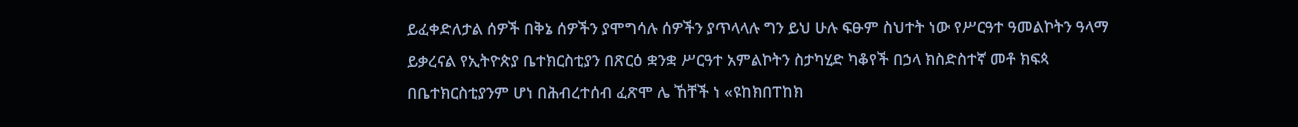ይፈቀድለታል ሰዎች በቅኔ ሰዎችን ያሞግሳሉ ሰዎችን ያጥላላሉ ግን ይህ ሁሉ ፍፁም ስህተት ነው የሥርዓተ ዓመልኮትን ዓላማ ይቃረናል የኢትዮጵያ ቤተክርስቲያን በጽርዕ ቋንቋ ሥርዓተ አምልኮትን ስታካሂድ ካቆየች በኃላ ክስድስተኛ መቶ ክፍጳ በቤተክርስቲያንም ሆነ በሕብረተሰብ ፈጽሞ ሌ ኸቸች ነ «ዩከክበፐከክ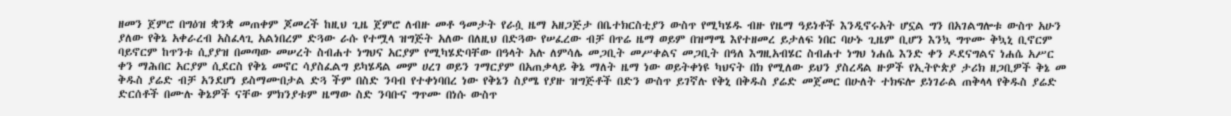ዘመን ጀምሮ በግዕዝ ቋንቋ መጠቀም ጆመረች ከዚህ ጊዜ ጀምሮ ለብዙ መቶ ዓመታት የራሷ ዜማ አዘጋጅታ በቤተክርስቲያን ውስጥ የሚካሄዱ ብዙ የዜማ ዓይነቶች እንዲኖሩአት ሆኗል ግን በአገልግሎቱ ውስጥ አሁን ያለው የቅኔ አቀራረብ አስፈላጊ አልነበረም ድጓው ራሱ የተሟላ ዝግጅት አለው በለዚህ በድጓው የሠፈረው ብቻ በጥሬ ዜማ ወይም በዝማሜ እየተዘመረ ይታለፍ ነበር ባሁኑ ጊዜም ቢሆን እንኳ ግጥሙ ቅኳኒ ቢኖርም ባይኖርም ከጥንቱ ሲያያዝ በመጣው መሠረት ስብሐተ ነግህና አርያም የሚካሄድባቸው በዓላት አሉ ለምሳሌ መጋቢት መሥቀልና መጋቢት በዓለ እግዚአብሄር ስብሐተ ነግህ ነሐሴ እንድ ቀን ዶደናግልና ነሐሴ አሥር ቀን ማሕበር አርያም ሲደርስ የቅኔ መኖር ሳያስፈልግ ይካሄዳል መም ሀረገ ወይን ገማርያም በአጠቃላይ ቅኔ ማለት ዜማ ነው ወይትቀነዩ ካህናት በክ የሚለው ይህን ያስረዳል ዙዎች የኢትዮጵያ ታሪክ ዘጋቢዎች ቅኔ መ ቅዱስ ያሬድ ብቻ አንደሆነ ይስማሙበታል ድጓ ችም በስድ ንባብ የተቀነባበረ ነው የቅኔን ስያሜ የያዙ ዝግጅቶች በድን ውስጥ ይገኛሉ የቅኒ በቅዱስ ያሬድ መጀመር በሁለት ተክፍሎ ይነገራል ጠቅላላ የቅዱስ ያሬድ ድርሰቶች በሙሉ ቅኔዎች ናቸው ምክንያቱም ዜማው ስድ ንባቡና ግጥሙ በነሱ ውስጥ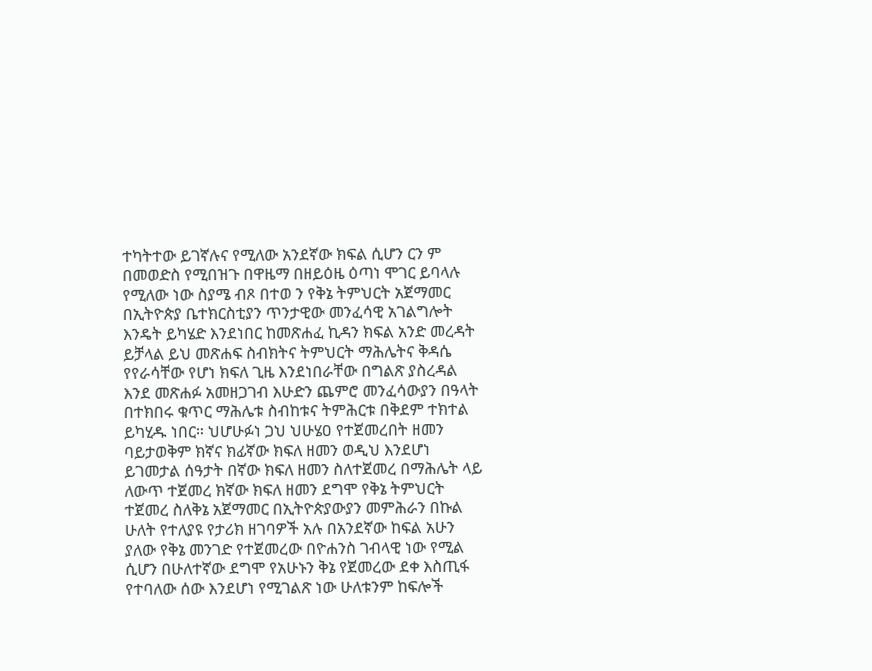ተካትተው ይገኛሉና የሚለው አንደኛው ክፍል ሲሆን ርን ም በመወድስ የሚበዝጉ በዋዜማ በዘይዕዜ ዕጣነ ሞገር ይባላሉ የሚለው ነው ስያሜ ብጾ በተወ ን የቅኔ ትምህርት አጀማመር በኢትዮጵያ ቤተክርስቲያን ጥንታዊው መንፈሳዊ አገልግሎት እንዴት ይካሄድ እንደነበር ከመጽሐፈ ኪዳን ክፍል አንድ መረዳት ይቻላል ይህ መጽሐፍ ስብክትና ትምህርት ማሕሌትና ቅዳሴ የየራሳቸው የሆነ ክፍለ ጊዜ እንደነበራቸው በግልጽ ያስረዳል እንደ መጽሐፉ አመዘጋገብ እሁድን ጨምሮ መንፈሳውያን በዓላት በተክበሩ ቁጥር ማሕሌቱ ስብከቱና ትምሕርቱ በቅደም ተክተል ይካሂዱ ነበር። ህሆሁፉነ ጋህ ህሁሄዐ የተጀመረበት ዘመን ባይታወቅም ክኛና ክፊኛው ክፍለ ዘመን ወዲህ እንደሆነ ይገመታል ሰዓታት በኛው ክፍለ ዘመን ስለተጀመረ በማሕሌት ላይ ለውጥ ተጀመረ ክኛው ክፍለ ዘመን ደግሞ የቅኔ ትምህርት ተጀመረ ስለቅኔ አጀማመር በኢትዮጵያውያን መምሕራን በኩል ሁለት የተለያዩ የታሪክ ዘገባዎች አሉ በአንደኛው ከፍል አሁን ያለው የቅኔ መንገድ የተጀመረው በዮሐንስ ገብላዊ ነው የሚል ሲሆን በሁለተኛው ደግሞ የአሁኑን ቅኔ የጀመረው ደቀ እስጢፋ የተባለው ሰው እንደሆነ የሚገልጽ ነው ሁለቱንም ከፍሎች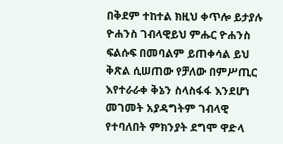በቅደም ተከተል ክዚህ ቀጥሎ ይታያሉ ዮሐንስ ገብላዊይህ ምሑር ዮሐንስ ፍልሱፍ በመባልም ይጠቀሳል ይህ ቅጽል ሲሠጠው የቻለው በምሥጢር እየተራራቀ ቅኔን ስላስፋፋ እንደሆነ መገመት አያዳግትም ገብላዊ የተባለበት ምክንያት ደግሞ ዋድላ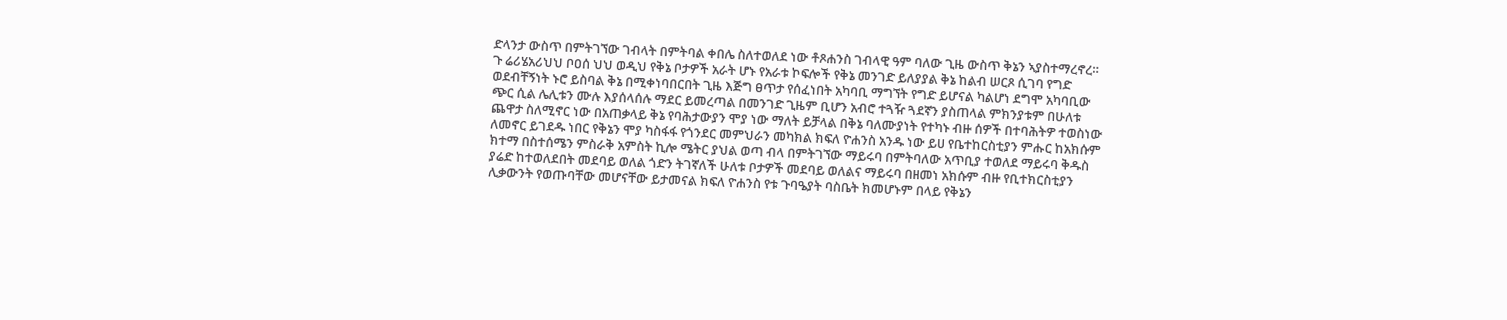ድላንታ ውስጥ በምትገኘው ገብላት በምትባል ቀበሌ ስለተወለደ ነው ቶጾሐንስ ገብላዊ ዓም ባለው ጊዜ ውስጥ ቅኔን ኣያስተማረኖረ። ጉ ሬሪሄአሪህህ ቦዐሰ ህህ ወዲህ የቅኔ ቦታዎች አራት ሆኑ የአራቱ ኮፍሎች የቅኔ መንገድ ይለያያል ቅኔ ከልብ ሠርጾ ሲገባ የግድ ወደብቸኝነት ኑሮ ይስባል ቅኔ በሚቀነባበርበት ጊዜ እጅግ ፀጥታ የሰፈነበት አካባቢ ማግኘት የግድ ይሆናል ካልሆነ ደግሞ አካባቢው ጭር ሲል ሌሊቱን ሙሉ እያሰላሰሉ ማደር ይመረጣል በመንገድ ጊዜም ቢሆን አብሮ ተጓዥ ጓደኛን ያስጠላል ምክንያቱም በሁለቱ ጨዋታ ስለሚኖር ነው በአጠቃላይ ቅኔ የባሕታውያን ሞያ ነው ማለት ይቻላል በቅኔ ባለሙያነት የተካኑ ብዙ ሰዎች በተባሕትዎ ተወስነው ለመኖር ይገደዱ ነበር የቅኔን ሞያ ካስፋፋ የጎንደር መምህራን መካክል ክፍለ ዮሐንስ አንዱ ነው ይሀ የቤተከርስቲያን ምሑር ከአክሱም ክተማ በስተሰሜን ምስራቅ አምስት ኪሎ ሜትር ያህል ወጣ ብላ በምትገኘው ማይሩባ በምትባለው አጥቢያ ተወለደ ማይሩባ ቅዱስ ያሬድ ከተወለደበት መደባይ ወለል ጎድን ትገኛለች ሁለቱ ቦታዎች መደባይ ወለልና ማይሩባ በዘመነ አክሱም ብዙ የቢተክርስቲያን ሊቃውንት የወጡባቸው መሆናቸው ይታመናል ክፍለ ዮሐንስ የቱ ጉባዔያት ባስቤት ክመሆኑም በላይ የቅኔን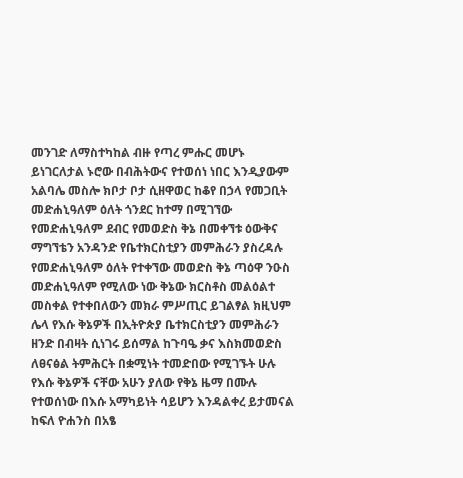መንገድ ለማስተካከል ብዙ የጣረ ምሑር መሆኑ ይነገርለታል ኑሮው በብሕትውና የተወሰነ ነበር እንዲያውም አልባሌ መስሎ ክቦታ ቦታ ሲዘዋወር ከቆየ በኃላ የመጋቢት መድሐኒዓለም ዕለት ጎንደር ከተማ በሚገኘው የመድሐኒዓለም ደብር የመወድስ ቅኔ በመቀኘቱ ዕውቅና ማግኘቴን አንዳንድ የቤተክርስቲያን መምሕራን ያስረዳሉ የመድሐኒዓለም ዕለት የተቀኘው መወድስ ቅኔ ጣዕዋ ንዑስ መድሐኒዓለም የሚለው ነው ቅኔው ክርስቶስ መልዕልተ መስቀል የተቀበለውን መክራ ምሥጢር ይገልፃል ክዚህም ሌላ የእሱ ቅኔዎች በኢትዮጵያ ቤተክርስቲያን መምሕራን ዘንድ በብዛት ሲነገሩ ይሰማል ከጉባዔ ቃና እስክመወድስ ለፀናፅል ትምሕርት በቋሚነት ተመድበው የሚገኙት ሁሉ የእሱ ቅኔዎች ናቸው አሁን ያለው የቅኔ ዜማ በሙሉ የተወሰነው በእሱ አማካይነት ሳይሆን እንዳልቀረ ይታመናል ከፍለ ዮሐንስ በአፄ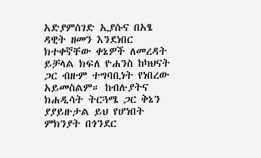አድያምሰገድ ኢያሱና በአፄ ዳዊት ዘመን እንደነበር ክተቀኛቸው ቀኔዎች ለመረዳት ይቻላል ክፍለ ዮሐንስ ከካህናት ጋር ብዙም ተግባቢነት የነበረው አይመስልም። ከብሉያትና ክሐዲሳት ትርጓሜ ጋር ቅኔን ያያይዙታል ይህ የሆነበት ምክንያት በጎንደር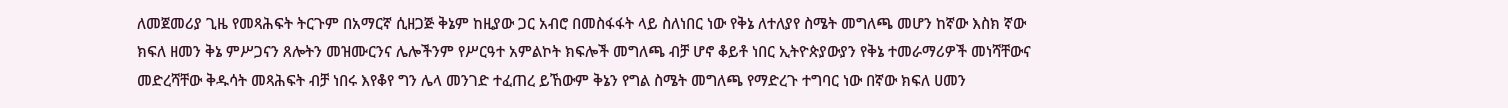ለመጀመሪያ ጊዜ የመጻሕፍት ትርጉም በአማርኛ ሲዘጋጅ ቅኔም ከዚያው ጋር አብሮ በመስፋፋት ላይ ስለነበር ነው የቅኔ ለተለያየ ስሜት መግለጫ መሆን ከኛው እስክ ኛው ክፍለ ዘመን ቅኔ ምሥጋናን ጸሎትን መዝሙርንና ሌሎችንም የሥርዓተ አምልኮት ክፍሎች መግለጫ ብቻ ሆኖ ቆይቶ ነበር ኢትዮጵያውያን የቅኔ ተመራማሪዎች መነሻቸውና መድረሻቸው ቅዱሳት መጻሕፍት ብቻ ነበሩ እየቆየ ግን ሌላ መንገድ ተፈጠረ ይኸውም ቅኔን የግል ስሜት መግለጫ የማድረጉ ተግባር ነው በኛው ክፍለ ሀመን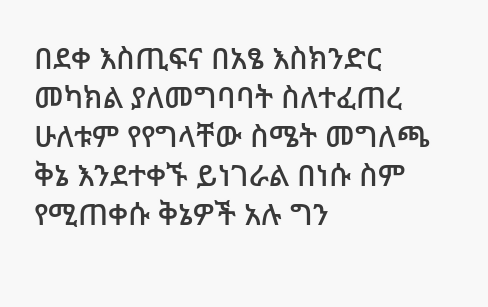በደቀ እስጢፍና በአፄ እስክንድር መካክል ያለመግባባት ስለተፈጠረ ሁለቱም የየግላቸው ስሜት መግለጫ ቅኔ እንደተቀኙ ይነገራል በነሱ ስም የሚጠቀሱ ቅኔዎች አሉ ግን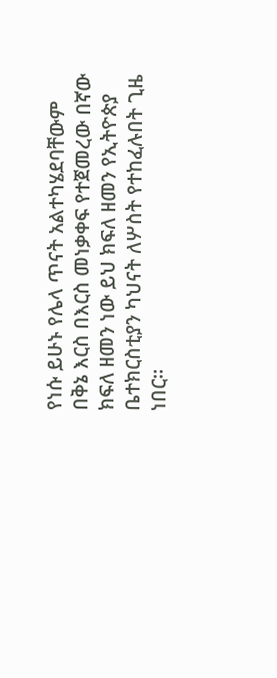የነሱ ይሁኑ የሌላ ጥናት አልተካሄደባቸውም በቅኔ እርስ በእርስ መነቃቀፍ የተጀመረው በኛው ክፍለ ዘመን ነው ይህ ክፍለ ዘመን የኢትዮጵያ ቤተክርስቲያን ካህናት ለሦስት የተከፈሉበት ጊዜ ነበር።